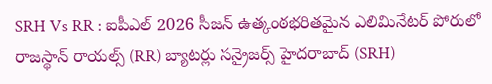SRH Vs RR : ఐపీఎల్ 2026 సీజన్ ఉత్కంఠభరితమైన ఎలిమినేటర్ పోరులో రాజస్థాన్ రాయల్స్ (RR) బ్యాటర్లు సన్రైజర్స్ హైదరాబాద్ (SRH)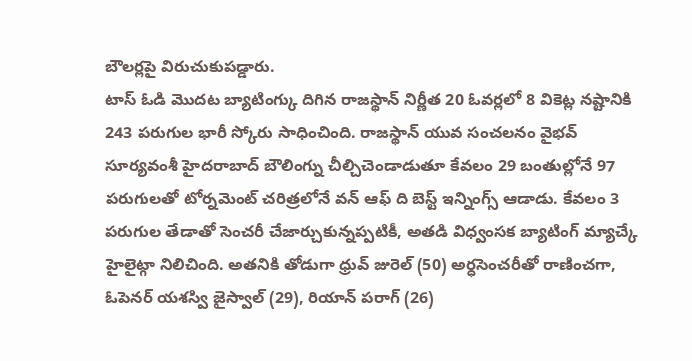బౌలర్లపై విరుచుకుపడ్డారు.
టాస్ ఓడి మొదట బ్యాటింగ్కు దిగిన రాజస్థాన్ నిర్ణీత 20 ఓవర్లలో 8 వికెట్ల నష్టానికి 243 పరుగుల భారీ స్కోరు సాధించింది. రాజస్థాన్ యువ సంచలనం వైభవ్ సూర్యవంశీ హైదరాబాద్ బౌలింగ్ను చీల్చిచెండాడుతూ కేవలం 29 బంతుల్లోనే 97 పరుగులతో టోర్నమెంట్ చరిత్రలోనే వన్ ఆఫ్ ది బెస్ట్ ఇన్నింగ్స్ ఆడాడు. కేవలం 3 పరుగుల తేడాతో సెంచరీ చేజార్చుకున్నప్పటికీ, అతడి విధ్వంసక బ్యాటింగ్ మ్యాచ్కే హైలైట్గా నిలిచింది. అతనికి తోడుగా ధ్రువ్ జురెల్ (50) అర్ధసెంచరీతో రాణించగా, ఓపెనర్ యశస్వి జైస్వాల్ (29), రియాన్ పరాగ్ (26)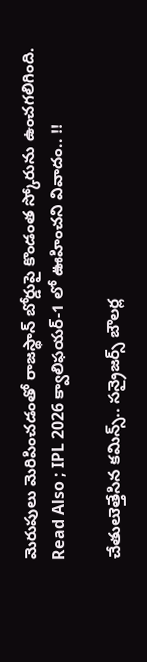మెరుపులు మెరిపించడంతో రాజస్థాన్ బోర్డుపై కొండంత స్కోరును ఉంచగలిగింది.
Read Also ; IPL 2026 క్వాలిఫయర్-1 లో ఊహించని వివాదం.. !!

చేతులుెత్తేసిన కమిన్స్.. సన్రైజర్స్ బౌలర్ల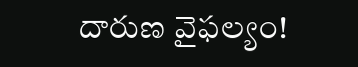దారుణ వైఫల్యం!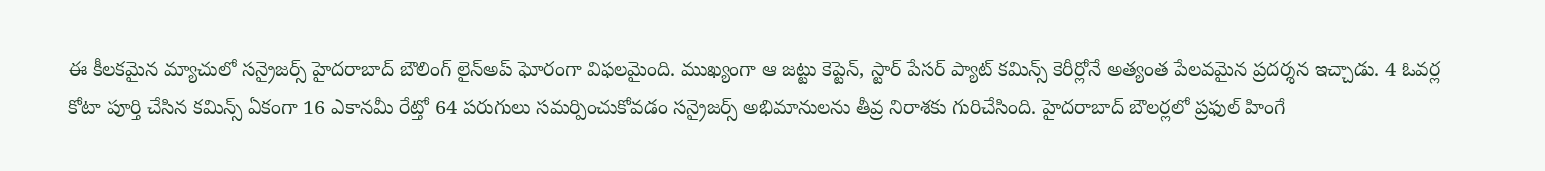ఈ కీలకమైన మ్యాచులో సన్రైజర్స్ హైదరాబాద్ బౌలింగ్ లైన్అప్ ఘోరంగా విఫలమైంది. ముఖ్యంగా ఆ జట్టు కెప్టెన్, స్టార్ పేసర్ ప్యాట్ కమిన్స్ కెరీర్లోనే అత్యంత పేలవమైన ప్రదర్శన ఇచ్చాడు. 4 ఓవర్ల కోటా పూర్తి చేసిన కమిన్స్ ఏకంగా 16 ఎకానమీ రేట్తో 64 పరుగులు సమర్పించుకోవడం సన్రైజర్స్ అభిమానులను తీవ్ర నిరాశకు గురిచేసింది. హైదరాబాద్ బౌలర్లలో ప్రఫుల్ హింగే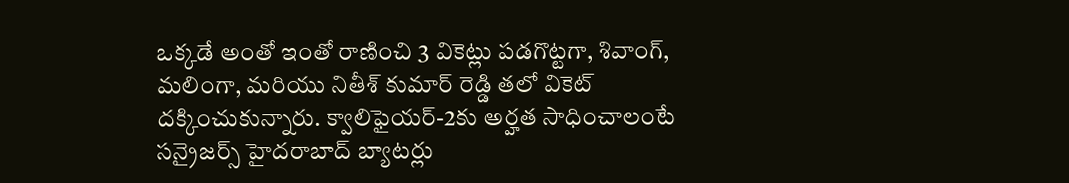ఒక్కడే అంతో ఇంతో రాణించి 3 వికెట్లు పడగొట్టగా, శివాంగ్, మలింగా, మరియు నితీశ్ కుమార్ రెడ్డి తలో వికెట్ దక్కించుకున్నారు. క్వాలిఫైయర్-2కు అర్హత సాధించాలంటే సన్రైజర్స్ హైదరాబాద్ బ్యాటర్లు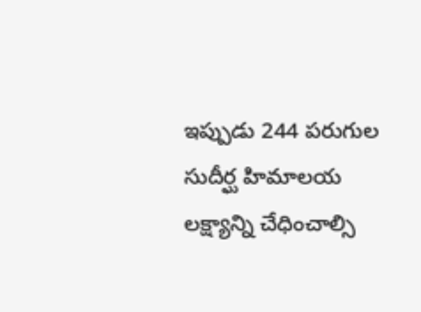ఇప్పుడు 244 పరుగుల సుదీర్ఘ హిమాలయ లక్ష్యాన్ని చేధించాల్సి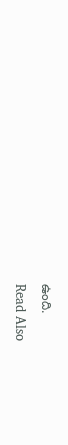ఉంది.
Read Also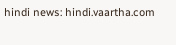hindi news: hindi.vaartha.com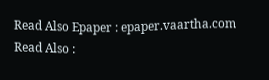Read Also Epaper : epaper.vaartha.com
Read Also :